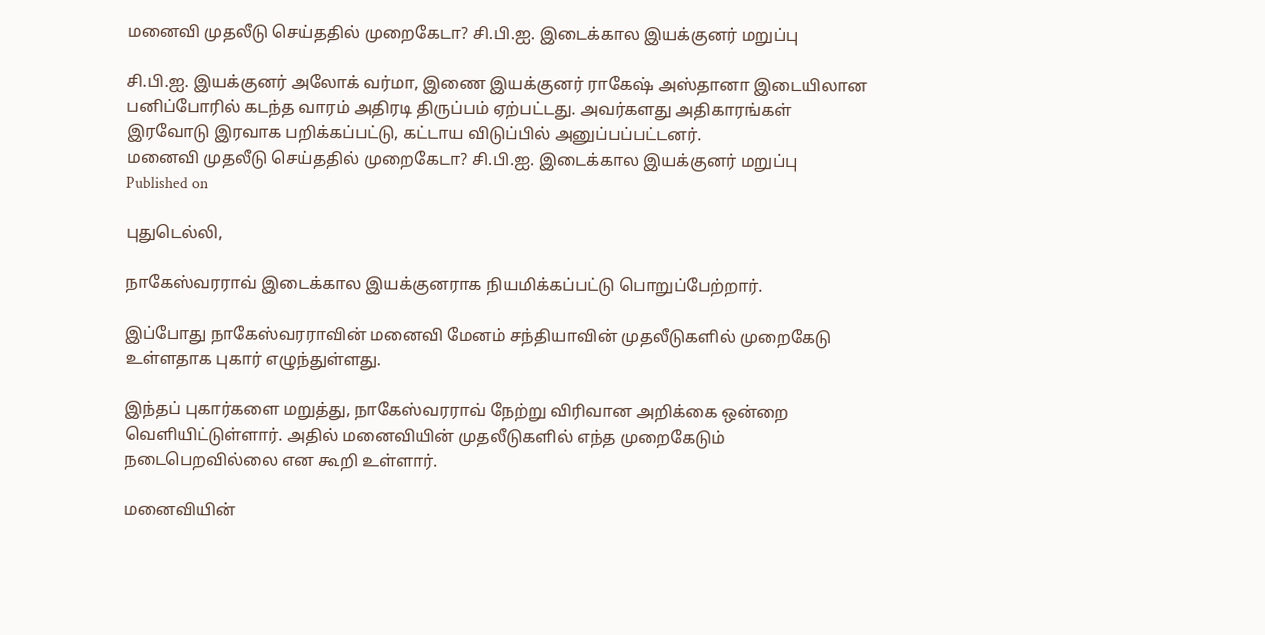மனைவி முதலீடு செய்ததில் முறைகேடா? சி.பி.ஐ. இடைக்கால இயக்குனர் மறுப்பு

சி.பி.ஐ. இயக்குனர் அலோக் வர்மா, இணை இயக்குனர் ராகேஷ் அஸ்தானா இடையிலான பனிப்போரில் கடந்த வாரம் அதிரடி திருப்பம் ஏற்பட்டது. அவர்களது அதிகாரங்கள் இரவோடு இரவாக பறிக்கப்பட்டு, கட்டாய விடுப்பில் அனுப்பப்பட்டனர்.
மனைவி முதலீடு செய்ததில் முறைகேடா? சி.பி.ஐ. இடைக்கால இயக்குனர் மறுப்பு
Published on

புதுடெல்லி,

நாகேஸ்வரராவ் இடைக்கால இயக்குனராக நியமிக்கப்பட்டு பொறுப்பேற்றார்.

இப்போது நாகேஸ்வரராவின் மனைவி மேனம் சந்தியாவின் முதலீடுகளில் முறைகேடு உள்ளதாக புகார் எழுந்துள்ளது.

இந்தப் புகார்களை மறுத்து, நாகேஸ்வரராவ் நேற்று விரிவான அறிக்கை ஒன்றை வெளியிட்டுள்ளார். அதில் மனைவியின் முதலீடுகளில் எந்த முறைகேடும் நடைபெறவில்லை என கூறி உள்ளார்.

மனைவியின்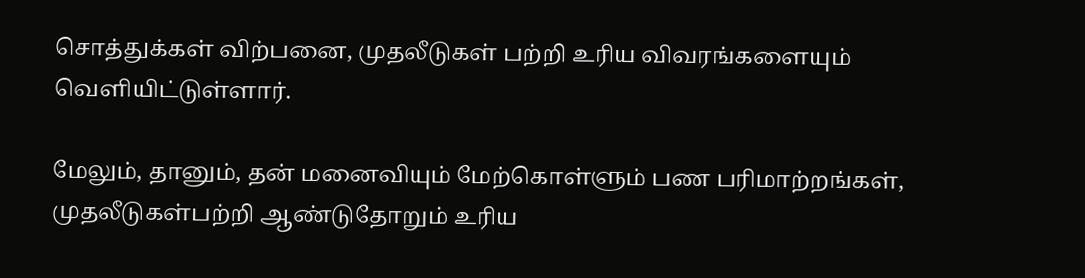சொத்துக்கள் விற்பனை, முதலீடுகள் பற்றி உரிய விவரங்களையும் வெளியிட்டுள்ளார்.

மேலும், தானும், தன் மனைவியும் மேற்கொள்ளும் பண பரிமாற்றங்கள், முதலீடுகள்பற்றி ஆண்டுதோறும் உரிய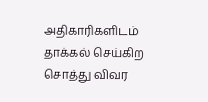அதிகாரிகளிடம் தாக்கல் செய்கிற சொத்து விவர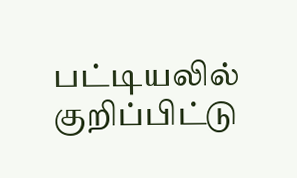பட்டியலில் குறிப்பிட்டு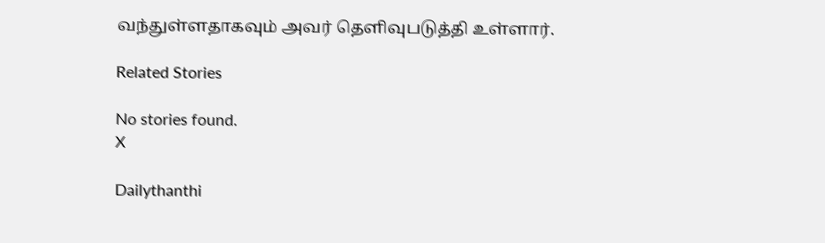வந்துள்ளதாகவும் அவர் தெளிவுபடுத்தி உள்ளார்.

Related Stories

No stories found.
X

Dailythanthi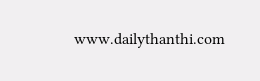www.dailythanthi.com